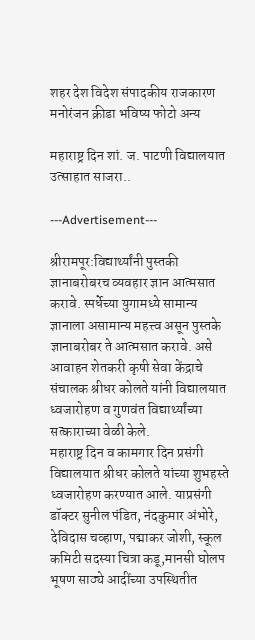शहर देश विदेश संपादकीय राजकारण मनोरंजन क्रीडा भविष्य फोटो अन्य

महाराष्ट्र दिन शां. ज. पाटणी विद्यालयात उत्साहात साजरा..

---Advertisement---

श्रीरामपूर:विद्यार्थ्यांनी पुस्तकी ज्ञानाबरोबरच व्यवहार ज्ञान आत्मसात करावे. स्पर्धेच्या युगामध्ये सामान्य ज्ञानाला असामान्य महत्त्व असून पुस्तके ज्ञानाबरोबर ते आत्मसात करावे. असे आवाहन शेतकरी कृषी सेवा केंद्राचे संचालक श्रीधर कोलते यांनी विद्यालयात ध्वजारोहण व गुणवंत विद्यार्थ्यांच्या सत्काराच्या वेळी केले.
महाराष्ट्र दिन व कामगार दिन प्रसंगी विद्यालयात श्रीधर कोलते यांच्या शुभहस्ते ध्वजारोहण करण्यात आले. याप्रसंगी डॉक्टर सुनील पंडित, नंदकुमार अंभोरे, देविदास चव्हाण, पद्माकर जोशी, स्कूल कमिटी सदस्या चित्रा कडू,मानसी घोलप भूषण साठ्ये आदींच्या उपस्थितीत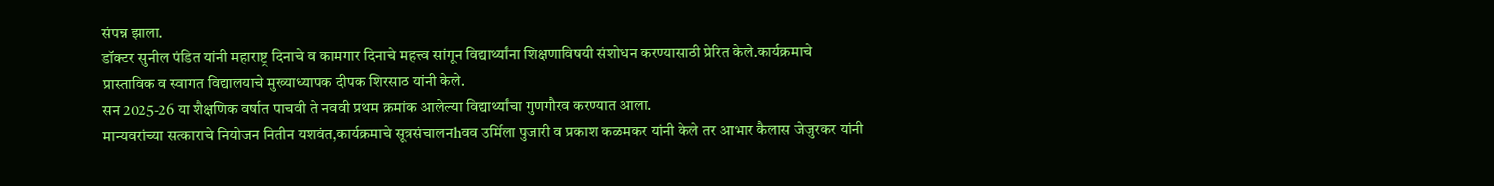संपन्न झाला.
डॉक्टर सुनील पंडित यांनी महाराष्ट्र दिनाचे व कामगार दिनाचे महत्त्व सांगून विद्यार्थ्यांना शिक्षणाविषयी संशोधन करण्यासाठी प्रेरित केले.कार्यक्रमाचे प्रास्ताविक व स्वागत विद्यालयाचे मुख्याध्यापक दीपक शिरसाठ यांनी केले.
सन 2025-26 या शैक्षणिक वर्षात पाचवी ते नववी प्रथम क्रमांक आलेल्या विद्यार्थ्यांचा गुणगौरव करण्यात आला.
मान्यवरांच्या सत्काराचे नियोजन नितीन यशवंत,कार्यक्रमाचे सूत्रसंचालनhवव उर्मिला पुजारी व प्रकाश कळमकर यांनी केले तर आभार कैलास जेजुरकर यांनी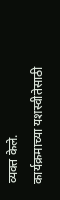व्यक्त केले.
कार्यक्रमाच्या यशस्वीतेसाठी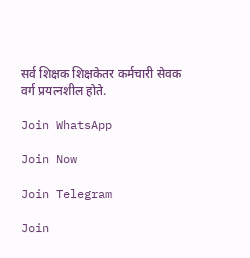सर्व शिक्षक शिक्षकेतर कर्मचारी सेवक वर्ग प्रयत्नशील होते.

Join WhatsApp

Join Now

Join Telegram

Join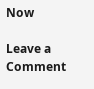Now

Leave a Comment